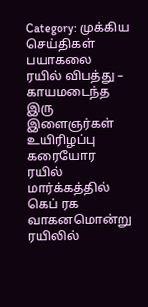Category: முக்கிய செய்திகள்
பயாகலை ரயில் விபத்து – காயமடைந்த இரு இளைஞர்கள் உயிரிழப்பு
கரையோர ரயில் மார்க்கத்தில் கெப் ரக வாகனமொன்று ரயிலில்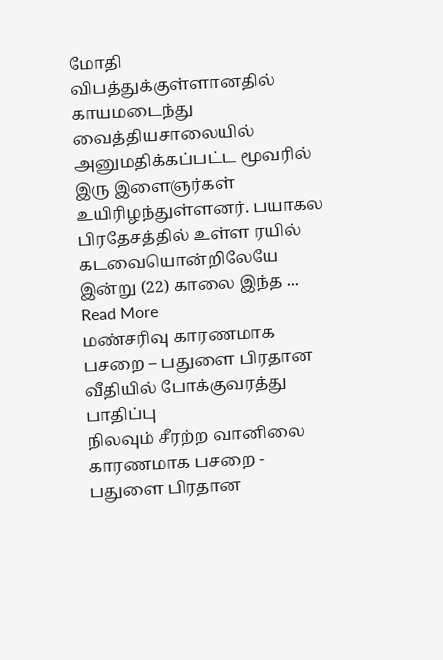மோதி விபத்துக்குள்ளானதில் காயமடைந்து வைத்தியசாலையில் அனுமதிக்கப்பட்ட மூவரில் இரு இளைஞர்கள் உயிரிழந்துள்ளனர். பயாகல பிரதேசத்தில் உள்ள ரயில் கடவையொன்றிலேயே இன்று (22) காலை இந்த ... Read More
மண்சரிவு காரணமாக பசறை – பதுளை பிரதான வீதியில் போக்குவரத்து பாதிப்பு
நிலவும் சீரற்ற வானிலை காரணமாக பசறை - பதுளை பிரதான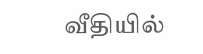வீதியில்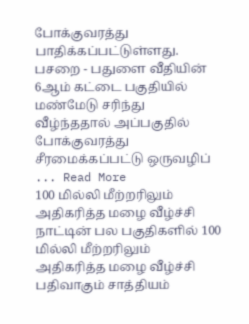போக்குவரத்து பாதிக்கப்பட்டுள்ளது. பசறை - பதுளை வீதியின் 6ஆம் கட்டை பகுதியில் மண்மேடு சரிந்து வீழ்ந்ததால் அப்பகுதில் போக்குவரத்து சீரமைக்கப்பட்டு ஒருவழிப் ... Read More
100 மில்லி மீற்றரிலும் அதிகரித்த மழை வீழ்ச்சி
நாட்டின் பல பகுதிகளில் 100 மில்லி மீற்றரிலும் அதிகரித்த மழை வீழ்ச்சி பதிவாகும் சாத்தியம்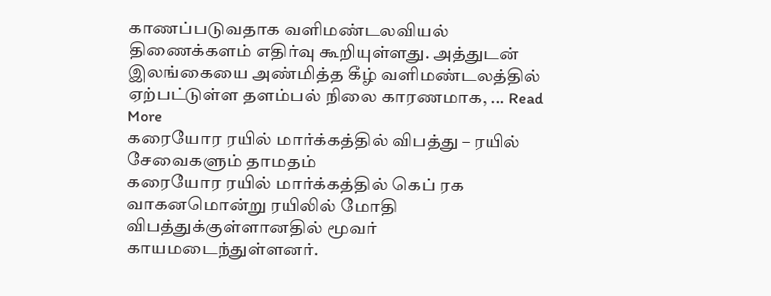காணப்படுவதாக வளிமண்டலவியல் திணைக்களம் எதிர்வு கூறியுள்ளது. அத்துடன் இலங்கையை அண்மித்த கீழ் வளிமண்டலத்தில் ஏற்பட்டுள்ள தளம்பல் நிலை காரணமாக, ... Read More
கரையோர ரயில் மார்க்கத்தில் விபத்து – ரயில் சேவைகளும் தாமதம்
கரையோர ரயில் மார்க்கத்தில் கெப் ரக வாகனமொன்று ரயிலில் மோதி விபத்துக்குள்ளானதில் மூவர் காயமடைந்துள்ளனர்.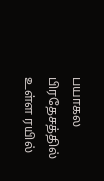பயாகல பிரதேசத்தில் உள்ள ரயில்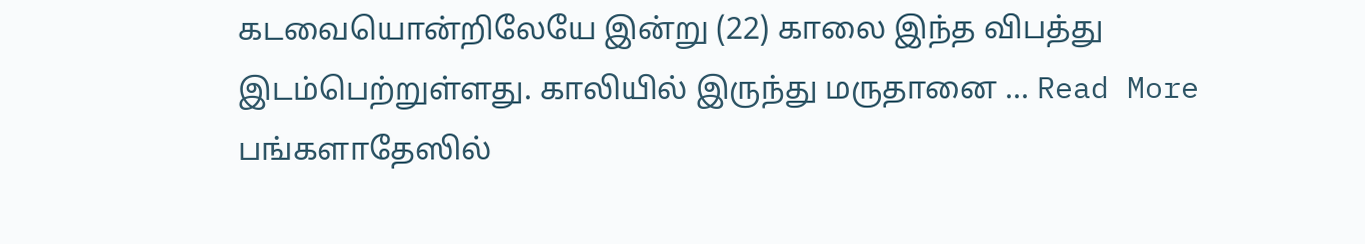கடவையொன்றிலேயே இன்று (22) காலை இந்த விபத்து இடம்பெற்றுள்ளது. காலியில் இருந்து மருதானை ... Read More
பங்களாதேஸில்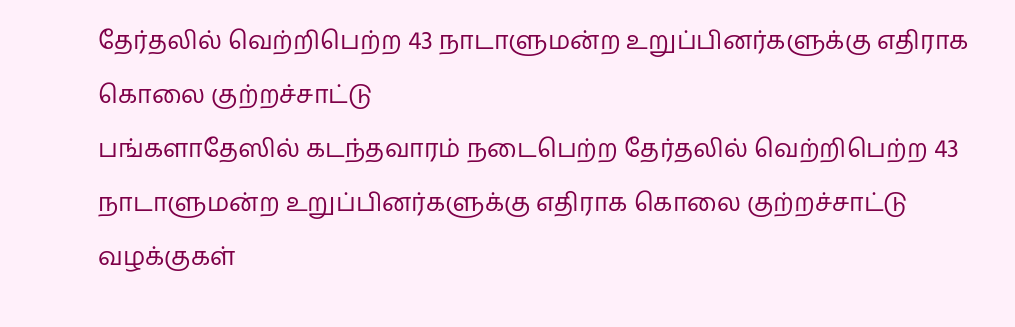தேர்தலில் வெற்றிபெற்ற 43 நாடாளுமன்ற உறுப்பினர்களுக்கு எதிராக கொலை குற்றச்சாட்டு
பங்களாதேஸில் கடந்தவாரம் நடைபெற்ற தேர்தலில் வெற்றிபெற்ற 43 நாடாளுமன்ற உறுப்பினர்களுக்கு எதிராக கொலை குற்றச்சாட்டு வழக்குகள்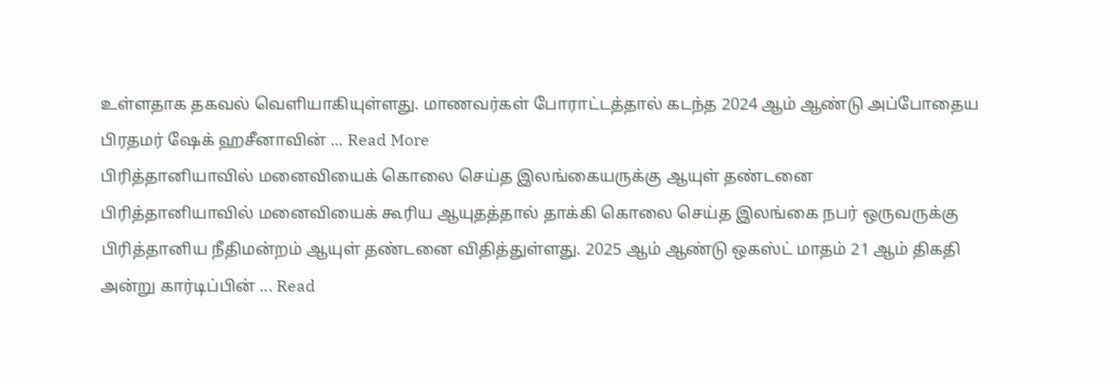உள்ளதாக தகவல் வெளியாகியுள்ளது. மாணவர்கள் போராட்டத்தால் கடந்த 2024 ஆம் ஆண்டு அப்போதைய பிரதமர் ஷேக் ஹசீனாவின் ... Read More
பிரித்தானியாவில் மனைவியைக் கொலை செய்த இலங்கையருக்கு ஆயுள் தண்டனை
பிரித்தானியாவில் மனைவியைக் கூரிய ஆயுதத்தால் தாக்கி கொலை செய்த இலங்கை நபர் ஒருவருக்கு பிரித்தானிய நீதிமன்றம் ஆயுள் தண்டனை விதித்துள்ளது. 2025 ஆம் ஆண்டு ஒகஸ்ட் மாதம் 21 ஆம் திகதி அன்று கார்டிப்பின் ... Read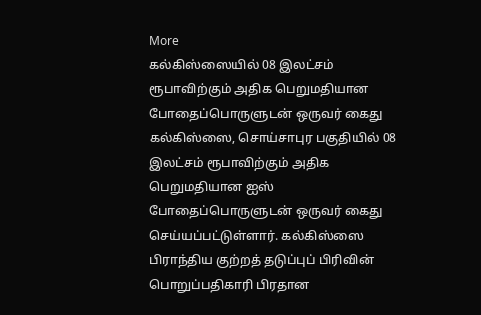More
கல்கிஸ்ஸையில் 08 இலட்சம் ரூபாவிற்கும் அதிக பெறுமதியான போதைப்பொருளுடன் ஒருவர் கைது
கல்கிஸ்ஸை, சொய்சாபுர பகுதியில் 08 இலட்சம் ரூபாவிற்கும் அதிக பெறுமதியான ஐஸ் போதைப்பொருளுடன் ஒருவர் கைது செய்யப்பட்டுள்ளார். கல்கிஸ்ஸை பிராந்திய குற்றத் தடுப்புப் பிரிவின் பொறுப்பதிகாரி பிரதான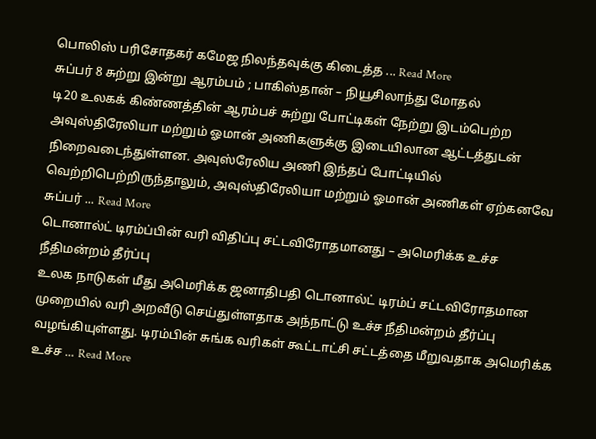பொலிஸ் பரிசோதகர் கமேஜ நிலந்தவுக்கு கிடைத்த ... Read More
சுப்பர் 8 சுற்று இன்று ஆரம்பம் ; பாகிஸ்தான் – நியூசிலாந்து மோதல்
டி20 உலகக் கிண்ணத்தின் ஆரம்பச் சுற்று போட்டிகள் நேற்று இடம்பெற்ற அவுஸ்திரேலியா மற்றும் ஓமான் அணிகளுக்கு இடையிலான ஆட்டத்துடன் நிறைவடைந்துள்ளன. அவுஸ்ரேலிய அணி இந்தப் போட்டியில் வெற்றிபெற்றிருந்தாலும், அவுஸ்திரேலியா மற்றும் ஓமான் அணிகள் ஏற்கனவே சுப்பர் ... Read More
டொனால்ட் டிரம்ப்பின் வரி விதிப்பு சட்டவிரோதமானது – அமெரிக்க உச்ச நீதிமன்றம் தீர்ப்பு
உலக நாடுகள் மீது அமெரிக்க ஜனாதிபதி டொனால்ட் டிரம்ப் சட்டவிரோதமான முறையில் வரி அறவீடு செய்துள்ளதாக அந்நாட்டு உச்ச நீதிமன்றம் தீர்ப்பு வழங்கியுள்ளது. டிரம்பின் சுங்க வரிகள் கூட்டாட்சி சட்டத்தை மீறுவதாக அமெரிக்க உச்ச ... Read More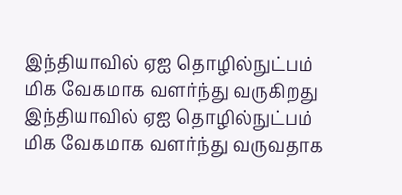இந்தியாவில் ஏஐ தொழில்நுட்பம் மிக வேகமாக வளர்ந்து வருகிறது
இந்தியாவில் ஏஐ தொழில்நுட்பம் மிக வேகமாக வளர்ந்து வருவதாக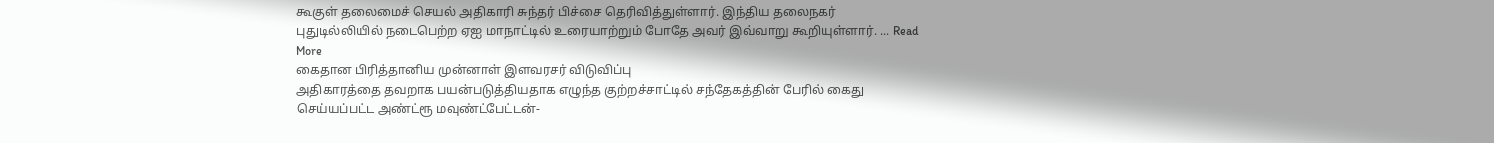கூகுள் தலைமைச் செயல் அதிகாரி சுந்தர் பிச்சை தெரிவித்துள்ளார். இந்திய தலைநகர் புதுடில்லியில் நடைபெற்ற ஏஐ மாநாட்டில் உரையாற்றும் போதே அவர் இவ்வாறு கூறியுள்ளார். ... Read More
கைதான பிரித்தானிய முன்னாள் இளவரசர் விடுவிப்பு
அதிகாரத்தை தவறாக பயன்படுத்தியதாக எழுந்த குற்றச்சாட்டில் சந்தேகத்தின் பேரில் கைது செய்யப்பட்ட அண்ட்ரூ மவுண்ட்பேட்டன்-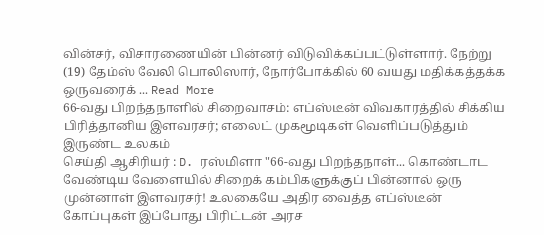வின்சர், விசாரணையின் பின்னர் விடுவிக்கப்பட்டுள்ளார். நேற்று (19) தேம்ஸ் வேலி பொலிஸார், நோர்போக்கில் 60 வயது மதிக்கத்தக்க ஒருவரைக் ... Read More
66-வது பிறந்தநாளில் சிறைவாசம்: எப்ஸ்டீன் விவகாரத்தில் சிக்கிய பிரித்தானிய இளவரசர்; எலைட் முகமூடிகள் வெளிப்படுத்தும் இருண்ட உலகம்
செய்தி ஆசிரியர் : D. ரஸ்மிளா "66-வது பிறந்தநாள்... கொண்டாட வேண்டிய வேளையில் சிறைக் கம்பிகளுக்குப் பின்னால் ஒரு முன்னாள் இளவரசர்! உலகையே அதிர வைத்த எப்ஸ்டீன் கோப்புகள் இப்போது பிரிட்டன் அரச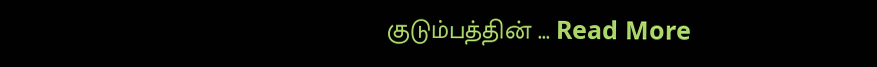குடும்பத்தின் ... Read More